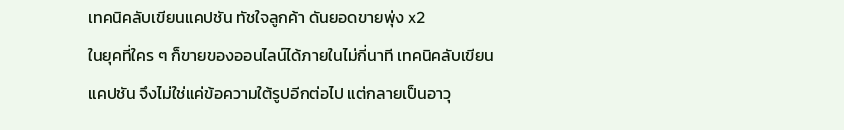เทคนิคลับเขียนแคปชัน ทัชใจลูกค้า ดันยอดขายพุ่ง x2
ในยุคที่ใคร ๆ ก็ขายของออนไลน์ได้ภายในไม่กี่นาที เทคนิคลับเขียนแคปชัน จึงไม่ใช่แค่ข้อความใต้รูปอีกต่อไป แต่กลายเป็นอาวุ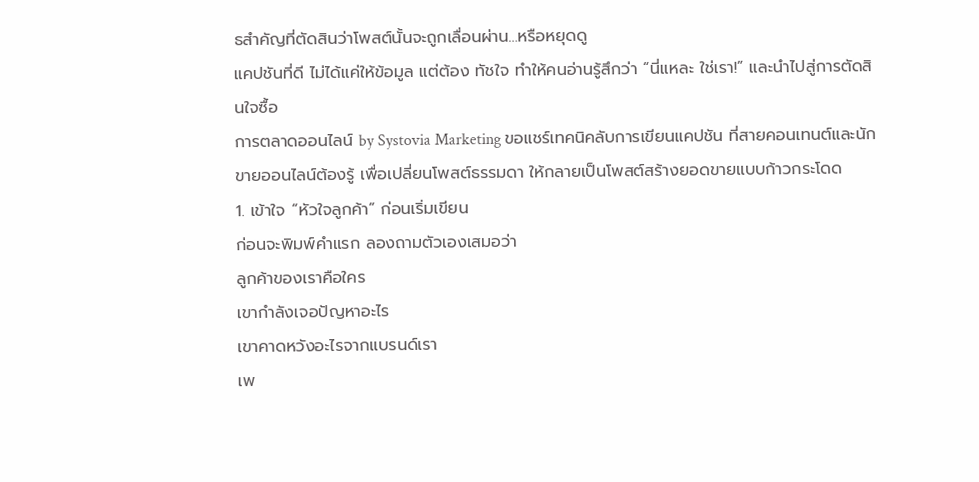ธสำคัญที่ตัดสินว่าโพสต์นั้นจะถูกเลื่อนผ่าน…หรือหยุดดู
แคปชันที่ดี ไม่ได้แค่ให้ข้อมูล แต่ต้อง ทัชใจ ทำให้คนอ่านรู้สึกว่า “นี่แหละ ใช่เรา!” และนำไปสู่การตัดสินใจซื้อ
การตลาดออนไลน์ by Systovia Marketing ขอแชร์เทคนิคลับการเขียนแคปชัน ที่สายคอนเทนต์และนักขายออนไลน์ต้องรู้ เพื่อเปลี่ยนโพสต์ธรรมดา ให้กลายเป็นโพสต์สร้างยอดขายแบบก้าวกระโดด
1. เข้าใจ “หัวใจลูกค้า” ก่อนเริ่มเขียน
ก่อนจะพิมพ์คำแรก ลองถามตัวเองเสมอว่า
ลูกค้าของเราคือใคร
เขากำลังเจอปัญหาอะไร
เขาคาดหวังอะไรจากแบรนด์เรา
เพ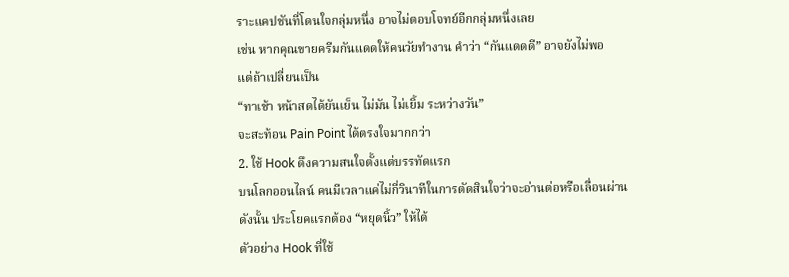ราะแคปชันที่โดนใจกลุ่มหนึ่ง อาจไม่ตอบโจทย์อีกกลุ่มหนึ่งเลย
เช่น หากคุณขายครีมกันแดดให้คนวัยทำงาน คำว่า “กันแดดดี” อาจยังไม่พอ
แต่ถ้าเปลี่ยนเป็น
“ทาเช้า หน้าสดได้ยันเย็น ไม่มัน ไม่เยิ้ม ระหว่างวัน”
จะสะท้อน Pain Point ได้ตรงใจมากกว่า
2. ใช้ Hook ดึงความสนใจตั้งแต่บรรทัดแรก
บนโลกออนไลน์ คนมีเวลาแค่ไม่กี่วินาทีในการตัดสินใจว่าจะอ่านต่อหรือเลื่อนผ่าน
ดังนั้น ประโยคแรกต้อง “หยุดนิ้ว” ให้ได้
ตัวอย่าง Hook ที่ใช้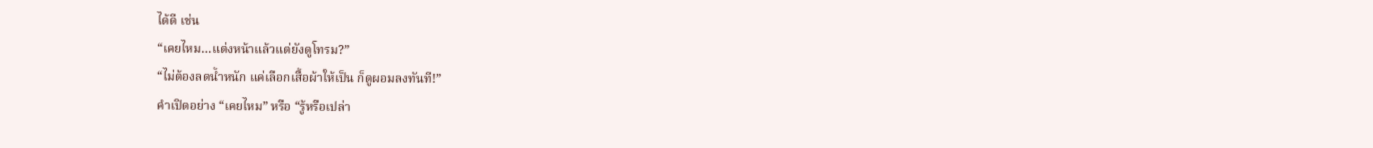ได้ดี เช่น
“เคยไหม…แต่งหน้าแล้วแต่ยังดูโทรม?”
“ไม่ต้องลดน้ำหนัก แค่เลือกเสื้อผ้าให้เป็น ก็ดูผอมลงทันที!”
คำเปิดอย่าง “เคยไหม” หรือ “รู้หรือเปล่า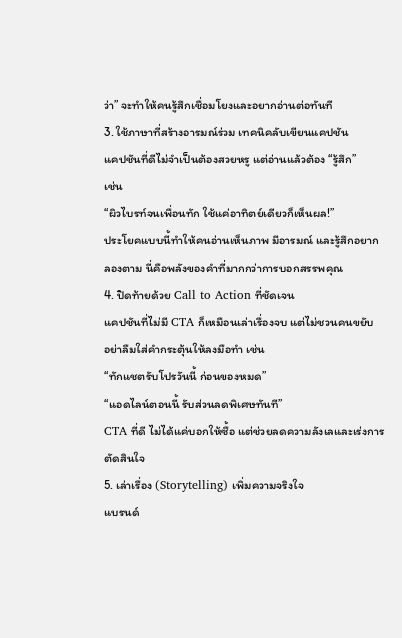ว่า” จะทำให้คนรู้สึกเชื่อมโยงและอยากอ่านต่อทันที
3. ใช้ภาษาที่สร้างอารมณ์ร่วม เทคนิคลับเขียนแคปชัน
แคปชันที่ดีไม่จำเป็นต้องสวยหรู แต่อ่านแล้วต้อง “รู้สึก”
เช่น
“ผิวไบรท์จนเพื่อนทัก ใช้แค่อาทิตย์เดียวก็เห็นผล!”
ประโยคแบบนี้ทำให้คนอ่านเห็นภาพ มีอารมณ์ และรู้สึกอยากลองตาม นี่คือพลังของคำที่มากกว่าการบอกสรรพคุณ
4. ปิดท้ายด้วย Call to Action ที่ชัดเจน
แคปชันที่ไม่มี CTA ก็เหมือนเล่าเรื่องจบ แต่ไม่ชวนคนขยับ
อย่าลืมใส่คำกระตุ้นให้ลงมือทำ เช่น
“ทักแชตรับโปรวันนี้ ก่อนของหมด”
“แอดไลน์ตอนนี้ รับส่วนลดพิเศษทันที”
CTA ที่ดี ไม่ได้แค่บอกให้ซื้อ แต่ช่วยลดความลังเลและเร่งการตัดสินใจ
5. เล่าเรื่อง (Storytelling) เพิ่มความจริงใจ
แบรนด์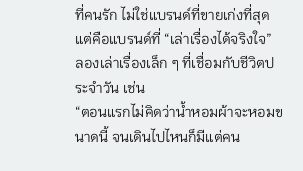ที่คนรัก ไม่ใช่แบรนด์ที่ขายเก่งที่สุด แต่คือแบรนด์ที่ “เล่าเรื่องได้จริงใจ”
ลองเล่าเรื่องเล็ก ๆ ที่เชื่อมกับชีวิตประจำวัน เช่น
“ตอนแรกไม่คิดว่าน้ำหอมผ้าจะหอมขนาดนี้ จนเดินไปไหนก็มีแต่คน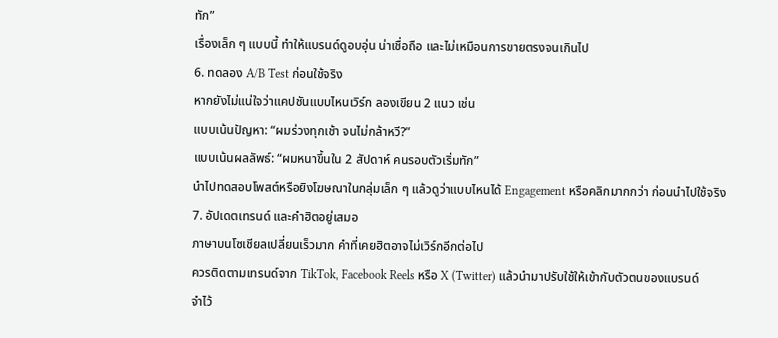ทัก”
เรื่องเล็ก ๆ แบบนี้ ทำให้แบรนด์ดูอบอุ่น น่าเชื่อถือ และไม่เหมือนการขายตรงจนเกินไป
6. ทดลอง A/B Test ก่อนใช้จริง
หากยังไม่แน่ใจว่าแคปชันแบบไหนเวิร์ก ลองเขียน 2 แนว เช่น
แบบเน้นปัญหา: “ผมร่วงทุกเช้า จนไม่กล้าหวี?”
แบบเน้นผลลัพธ์: “ผมหนาขึ้นใน 2 สัปดาห์ คนรอบตัวเริ่มทัก”
นำไปทดสอบโพสต์หรือยิงโฆษณาในกลุ่มเล็ก ๆ แล้วดูว่าแบบไหนได้ Engagement หรือคลิกมากกว่า ก่อนนำไปใช้จริง
7. อัปเดตเทรนด์ และคำฮิตอยู่เสมอ
ภาษาบนโซเชียลเปลี่ยนเร็วมาก คำที่เคยฮิตอาจไม่เวิร์กอีกต่อไป
ควรติดตามเทรนด์จาก TikTok, Facebook Reels หรือ X (Twitter) แล้วนำมาปรับใช้ให้เข้ากับตัวตนของแบรนด์
จำไว้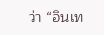ว่า “อินเท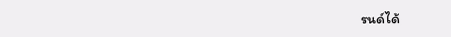รนด์ได้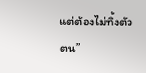แต่ต้องไม่ทิ้งตัวตน”